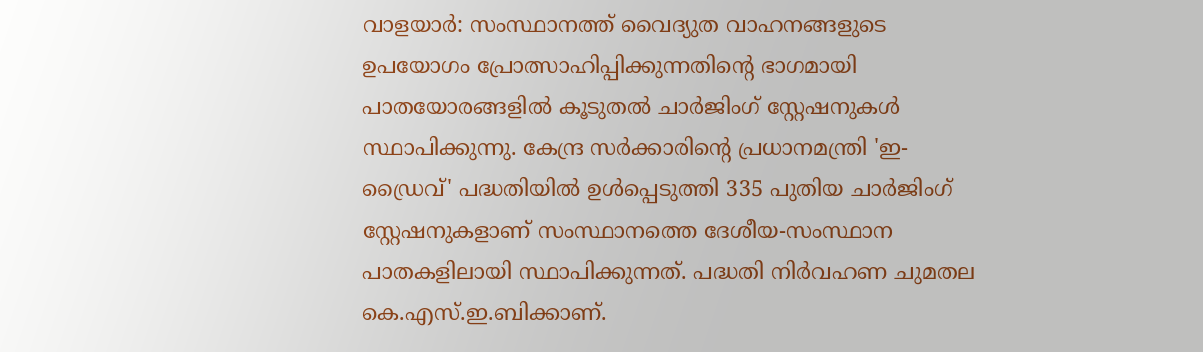വാളയാർ: സംസ്ഥാനത്ത് വൈദ്യുത വാഹനങ്ങളുടെ ഉപയോഗം പ്രോത്സാഹിപ്പിക്കുന്നതിന്റെ ഭാഗമായി പാതയോരങ്ങളിൽ കൂടുതൽ ചാർജിംഗ് സ്റ്റേഷനുകൾ സ്ഥാപിക്കുന്നു. കേന്ദ്ര സർക്കാരിന്റെ പ്രധാനമന്ത്രി 'ഇ-ഡ്രൈവ്' പദ്ധതിയിൽ ഉൾപ്പെടുത്തി 335 പുതിയ ചാർജിംഗ് സ്റ്റേഷനുകളാണ് സംസ്ഥാനത്തെ ദേശീയ-സംസ്ഥാന പാതകളിലായി സ്ഥാപിക്കുന്നത്. പദ്ധതി നിർവഹണ ചുമതല കെ.എസ്.ഇ.ബിക്കാണ്.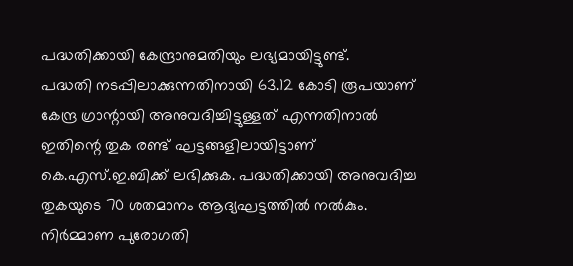പദ്ധതിക്കായി കേന്ദ്രാനുമതിയും ലഭ്യമായിട്ടുണ്ട്.
പദ്ധതി നടപ്പിലാക്കുന്നതിനായി 63.12 കോടി രൂപയാണ് കേന്ദ്ര ഗ്രാന്റായി അനുവദിച്ചിട്ടുള്ളത് എന്നതിനാൽ ഇതിന്റെ തുക രണ്ട് ഘട്ടങ്ങളിലായിട്ടാണ് കെ.എസ്.ഇ.ബിക്ക് ലഭിക്കുക. പദ്ധതിക്കായി അനുവദിച്ച തുകയുടെ 70 ശതമാനം ആദ്യഘട്ടത്തിൽ നൽകും. നിർമ്മാണ പുരോഗതി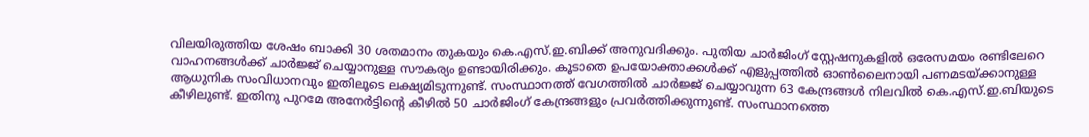വിലയിരുത്തിയ ശേഷം ബാക്കി 30 ശതമാനം തുകയും കെ.എസ്.ഇ.ബിക്ക് അനുവദിക്കും. പുതിയ ചാർജിംഗ് സ്റ്റേഷനുകളിൽ ഒരേസമയം രണ്ടിലേറെ വാഹനങ്ങൾക്ക് ചാർജ്ജ് ചെയ്യാനുള്ള സൗകര്യം ഉണ്ടായിരിക്കും. കൂടാതെ ഉപയോക്താക്കൾക്ക് എളുപ്പത്തിൽ ഓൺലൈനായി പണമടയ്ക്കാനുള്ള ആധുനിക സംവിധാനവും ഇതിലൂടെ ലക്ഷ്യമിടുന്നുണ്ട്. സംസ്ഥാനത്ത് വേഗത്തിൽ ചാർജ്ജ് ചെയ്യാവുന്ന 63 കേന്ദ്രങ്ങൾ നിലവിൽ കെ.എസ്.ഇ.ബിയുടെ കീഴിലുണ്ട്. ഇതിനു പുറമേ അനേർട്ടിന്റെ കീഴിൽ 50 ചാർജിംഗ് കേന്ദ്രങ്ങളും പ്രവർത്തിക്കുന്നുണ്ട്. സംസ്ഥാനത്തെ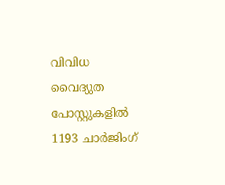വിവിധ വൈദ്യുത പോസ്റ്റുകളിൽ 1193 ചാർജിംഗ്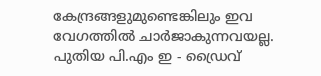കേന്ദ്രങ്ങളുമുണ്ടെങ്കിലും ഇവ വേഗത്തിൽ ചാർജാകുന്നവയല്ല. പുതിയ പി.എം ഇ - ഡ്രൈവ്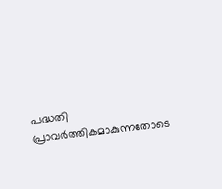പദ്ധതി പ്രാവർത്തികമാകുന്നതോടെ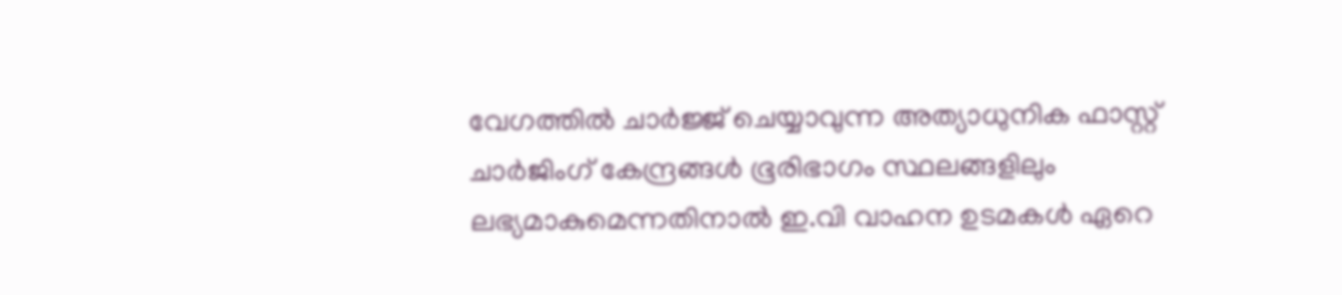വേഗത്തിൽ ചാർജ്ജ് ചെയ്യാവുന്ന അത്യാധുനിക ഫാസ്റ്റ് ചാർജിംഗ് കേന്ദ്രങ്ങൾ ഭൂരിഭാഗം സ്ഥലങ്ങളിലും ലഭ്യമാകുമെന്നതിനാൽ ഇ.വി വാഹന ഉടമകൾ ഏറെ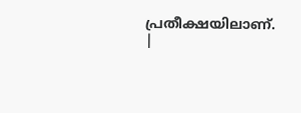പ്രതീക്ഷയിലാണ്.
|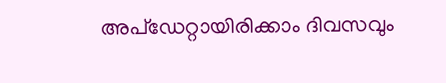അപ്ഡേറ്റായിരിക്കാം ദിവസവും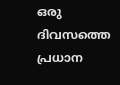ഒരു ദിവസത്തെ പ്രധാന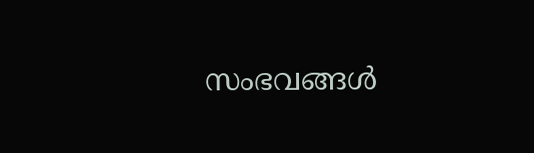സംഭവങ്ങൾ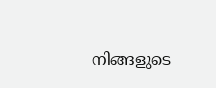നിങ്ങളുടെ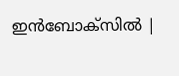ഇൻബോക്സിൽ |